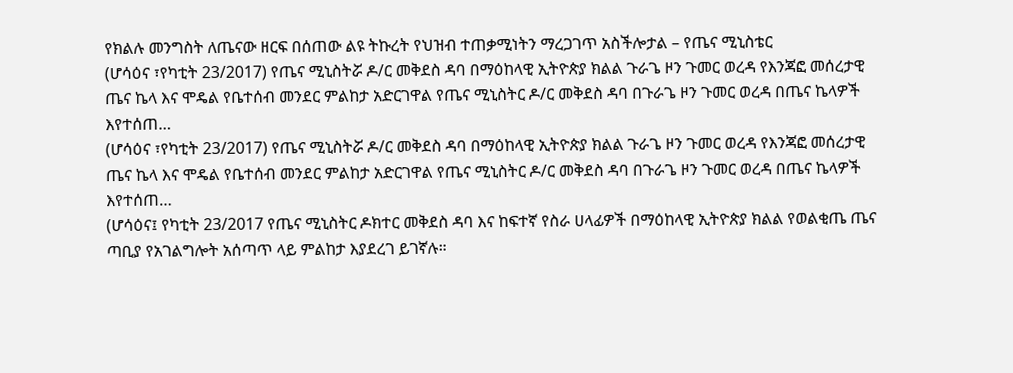የክልሉ መንግስት ለጤናው ዘርፍ በሰጠው ልዩ ትኩረት የህዝብ ተጠቃሚነትን ማረጋገጥ አስችሎታል – የጤና ሚኒስቴር
(ሆሳዕና ፣የካቲት 23/2017) የጤና ሚኒስትሯ ዶ/ር መቅደስ ዳባ በማዕከላዊ ኢትዮጵያ ክልል ጉራጌ ዞን ጉመር ወረዳ የእንጃፎ መሰረታዊ ጤና ኬላ እና ሞዴል የቤተሰብ መንደር ምልከታ አድርገዋል የጤና ሚኒስትር ዶ/ር መቅደስ ዳባ በጉራጌ ዞን ጉመር ወረዳ በጤና ኬላዎች እየተሰጠ…
(ሆሳዕና ፣የካቲት 23/2017) የጤና ሚኒስትሯ ዶ/ር መቅደስ ዳባ በማዕከላዊ ኢትዮጵያ ክልል ጉራጌ ዞን ጉመር ወረዳ የእንጃፎ መሰረታዊ ጤና ኬላ እና ሞዴል የቤተሰብ መንደር ምልከታ አድርገዋል የጤና ሚኒስትር ዶ/ር መቅደስ ዳባ በጉራጌ ዞን ጉመር ወረዳ በጤና ኬላዎች እየተሰጠ…
(ሆሳዕና፤ የካቲት 23/2017 የጤና ሚኒስትር ዶክተር መቅደስ ዳባ እና ከፍተኛ የስራ ሀላፊዎች በማዕከላዊ ኢትዮጵያ ክልል የወልቂጤ ጤና ጣቢያ የአገልግሎት አሰጣጥ ላይ ምልከታ እያደረገ ይገኛሉ።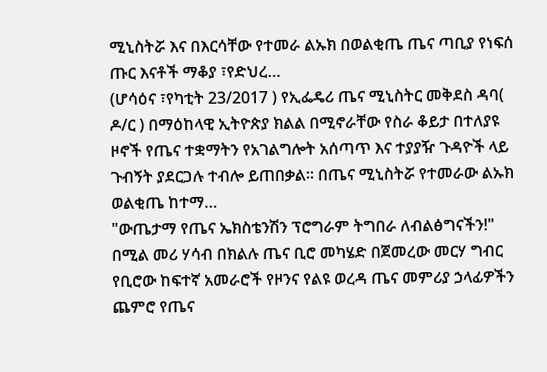ሚኒስትሯ እና በእርሳቸው የተመራ ልኡክ በወልቂጤ ጤና ጣቢያ የነፍሰ ጡር እናቶች ማቆያ ፣የድህረ…
(ሆሳዕና ፣የካቲት 23/2017 ) የኢፌዴሪ ጤና ሚኒስትር መቅደስ ዳባ( ዶ/ር ) በማዕከላዊ ኢትዮጵያ ክልል በሚኖራቸው የስራ ቆይታ በተለያዩ ዞኖች የጤና ተቋማትን የአገልግሎት አሰጣጥ እና ተያያዥ ጉዳዮች ላይ ጉብኝት ያደርጋሉ ተብሎ ይጠበቃል። በጤና ሚኒስትሯ የተመራው ልኡክ ወልቂጤ ከተማ…
"ውጤታማ የጤና ኤክስቴንሽን ፕሮግራም ትግበራ ለብልፅግናችን!" በሚል መሪ ሃሳብ በክልሉ ጤና ቢሮ መካሄድ በጀመረው መርሃ ግብር የቢሮው ከፍተኛ አመራሮች የዞንና የልዩ ወረዳ ጤና መምሪያ ኃላፊዎችን ጨምሮ የጤና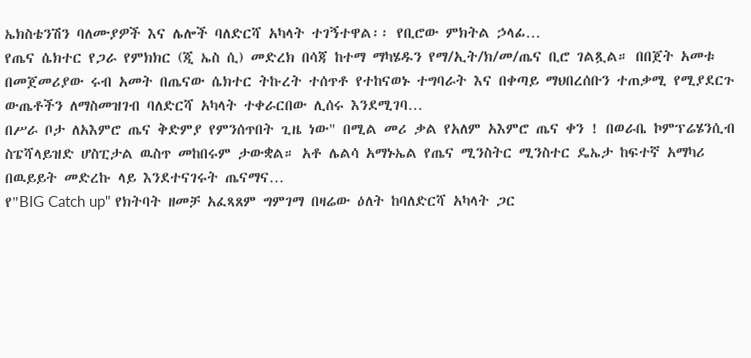ኤክስቴንሽን ባለሙያዎች እና ሌሎች ባለድርሻ አካላት ተገኝተዋል፡፡ የቢሮው ምክትል ኃላፊ…
የጤና ሴክተር የጋራ የምክክር (ጂ ኤስ ሲ) መድረክ በሳጃ ከተማ ማካሄዱን የማ/ኢት/ክ/መ/ጤና ቢሮ ገልጿል። በበጀት አመቱ በመጀመሪያው ሩብ አመት በጤናው ሴክተር ትኩረት ተሰጥቶ የተከናወኑ ተግባራት እና በቀጣይ ማህበረሰቡን ተጠቃሚ የሚያደርጉ ውጤቶችን ለማስመዝገብ ባለድርሻ አካላት ተቀራርበው ሊሰሩ እንደሚገባ…
በሥራ ቦታ ለአእምሮ ጤና ቅድምያ የምንሰጥበት ጊዜ ነው" በሚል መሪ ቃል የአለም አእምሮ ጤና ቀን ! በወራቤ ኮምፕሬሄንሲብ ስፔሻላይዝድ ሆስፒታል ዉስጥ መከበሩም ታውቋል። አቶ ሌልሳ አማኑኤል የጤና ሚንስትር ሚንስተር ዴኤታ ከፍተኛ አማካሪ በዉይይት መድረኩ ላይ እንደተናገሩት ጤናማና…
የ"BIG Catch up" የክትባት ዘመቻ አፈጻጸም ግምገማ በዛሬው ዕለት ከባለድርሻ አካላት ጋር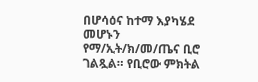በሆሳዕና ከተማ እያካሄደ መሆኑን የማ/ኢት/ክ/መ/ጤና ቢሮ ገልጿል። የቢሮው ምክትል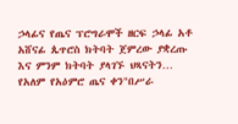ኃላፊና የጤና ፕሮግራሞች ዘርፍ ኃላፊ አቶ አሸናፊ ጴጥሮስ ክትባት ጀምረው ያቋረጡ እና ምንም ክትባት ያላገኙ ህጻናትን…
የአለም የአዕምሮ ጤና ቀን"በሥራ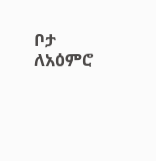ቦታ ለአዕምሮ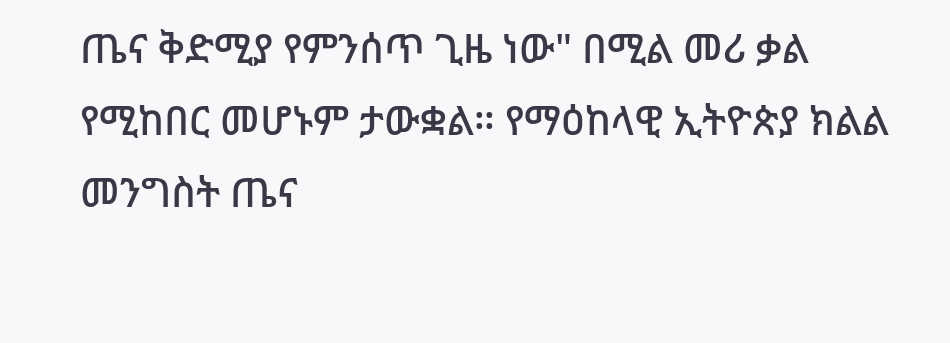ጤና ቅድሚያ የምንሰጥ ጊዜ ነው" በሚል መሪ ቃል የሚከበር መሆኑም ታውቋል። የማዕከላዊ ኢትዮጵያ ክልል መንግስት ጤና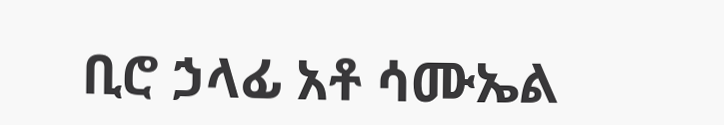ቢሮ ኃላፊ አቶ ሳሙኤል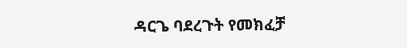ዳርጌ ባደረጉት የመክፈቻ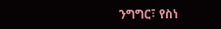ንግግር፣ የስነ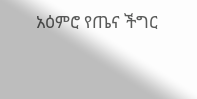አዕምሮ የጤና ችግር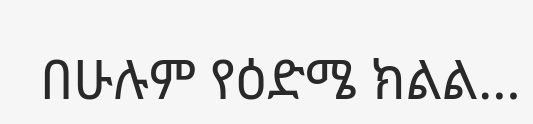በሁሉም የዕድሜ ክልል…